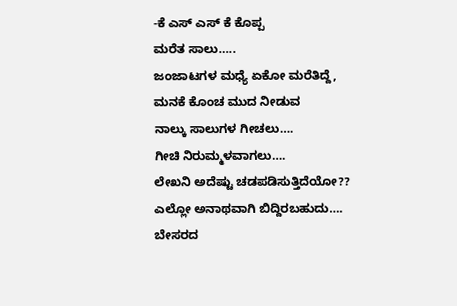-ಕೆ ಎಸ್ ಎಸ್ ಕೆ ಕೊಪ್ಪ
ಮರೆತ ಸಾಲು…..
ಜಂಜಾಟಗಳ ಮಧ್ಯೆ ಏಕೋ ಮರೆತಿದ್ದೆ,
ಮನಕೆ ಕೊಂಚ ಮುದ ನೀಡುವ
ನಾಲ್ಕು ಸಾಲುಗಳ ಗೀಚಲು….
ಗೀಚಿ ನಿರುಮ್ಮಳವಾಗಲು….
ಲೇಖನಿ ಅದೆಷ್ಟು ಚಡಪಡಿಸುತ್ತಿದೆಯೋ??
ಎಲ್ಲೋ ಅನಾಥವಾಗಿ ಬಿದ್ದಿರಬಹುದು….
ಬೇಸರದ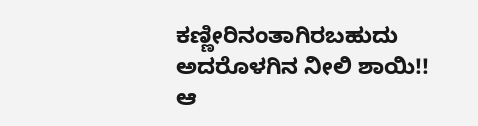ಕಣ್ಣೀರಿನಂತಾಗಿರಬಹುದು
ಅದರೊಳಗಿನ ನೀಲಿ ಶಾಯಿ!!
ಆ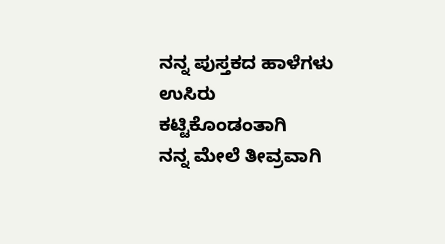ನನ್ನ ಪುಸ್ತಕದ ಹಾಳೆಗಳು
ಉಸಿರು ಕಟ್ಟಿಕೊಂಡಂತಾಗಿ
ನನ್ನ ಮೇಲೆ ತೀವ್ರವಾಗಿ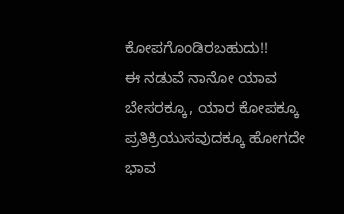ಕೋಪಗೊಂಡಿರಬಹುದು!!
ಈ ನಡುವೆ ನಾನೋ ಯಾವ
ಬೇಸರಕ್ಕೂ, ಯಾರ ಕೋಪಕ್ಕೂ
ಪ್ರತಿಕ್ರಿಯುಸವುದಕ್ಕೂ ಹೋಗದೇ
ಭಾವ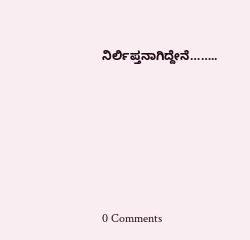ನಿರ್ಲಿಪ್ತನಾಗಿದ್ದೇನೆ……..






0 Comments